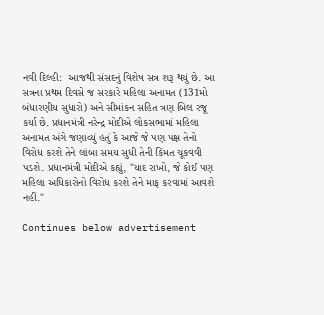નવી દિલ્હી:  આજથી સંસદનું વિશેષ સત્ર શરૂ થયું છે. આ સત્રના પ્રથમ દિવસે જ સરકારે મહિલા અનામત (131મો બંધારણીય સુધારો) અને સીમાંકન સહિત ત્રણ બિલ રજૂ કર્યા છે. પ્રધાનમંત્રી નરેન્દ્ર મોદીએ લોકસભામાં મહિલા અનામત અંગે જણાવ્યું હતું કે આજે જે પણ પક્ષ તેનો વિરોધ કરશે તેને લાંબા સમય સુધી તેની કિંમત ચૂકવવી પડશે. પ્રધાનમંત્રી મોદીએ કહ્યું, "યાદ રાખો, જે કોઈ પણ મહિલા અધિકારોનો વિરોધ કરશે તેને માફ કરવામાં આવશે નહીં."

Continues below advertisement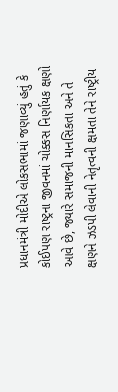પ્રધાનમંત્રી મોદીએ લોકસભામાં જણાવ્યું હતું કે કોઈપણ રાષ્ટ્રના જીવનમાં ચોક્કસ નિર્ણાયક ક્ષણો આવે છે, જ્યારે સમાજની માનસિકતા અને તે ક્ષણને ઝડપી લેવાની નેતૃત્વની ક્ષમતા તેને રાષ્ટ્રીય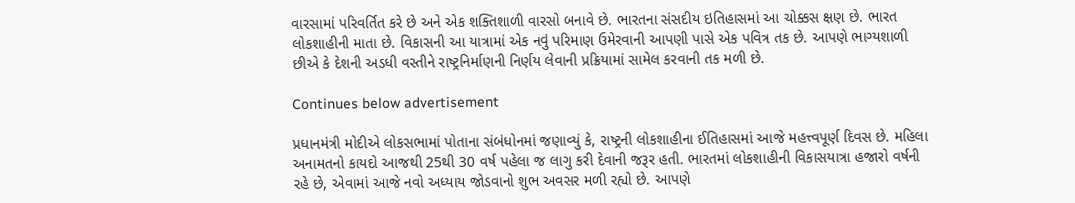વારસામાં પરિવર્તિત કરે છે અને એક શક્તિશાળી વારસો બનાવે છે. ભારતના સંસદીય ઇતિહાસમાં આ ચોક્કસ ક્ષણ છે. ભારત લોકશાહીની માતા છે. વિકાસની આ યાત્રામાં એક નવું પરિમાણ ઉમેરવાની આપણી પાસે એક પવિત્ર તક છે. આપણે ભાગ્યશાળી છીએ કે દેશની અડધી વસ્તીને રાષ્ટ્રનિર્માણની નિર્ણય લેવાની પ્રક્રિયામાં સામેલ કરવાની તક મળી છે.

Continues below advertisement

પ્રધાનમંત્રી મોદીએ લોકસભામાં પોતાના સંબંધોનમાં જણાવ્યું કે, રાષ્ટ્રની લોકશાહીના ઈતિહાસમાં આજે મહત્ત્વપૂર્ણ દિવસ છે. મહિલા અનામતનો કાયદો આજથી 25થી 30 વર્ષ પહેલા જ લાગુ કરી દેવાની જરૂર હતી. ભારતમાં લોકશાહીની વિકાસયાત્રા હજારો વર્ષની રહે છે, એવામાં આજે નવો અધ્યાય જોડવાનો શુભ અવસર મળી રહ્યો છે. આપણે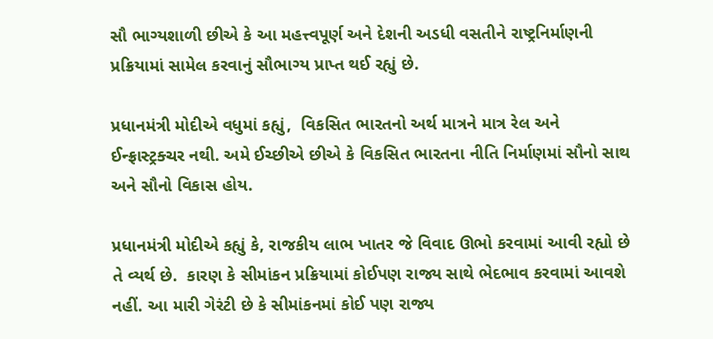સૌ ભાગ્યશાળી છીએ કે આ મહત્ત્વપૂર્ણ અને દેશની અડધી વસતીને રાષ્ટ્રનિર્માણની પ્રક્રિયામાં સામેલ કરવાનું સૌભાગ્ય પ્રાપ્ત થઈ રહ્યું છે.

પ્રધાનમંત્રી મોદીએ વધુમાં કહ્યું,  વિકસિત ભારતનો અર્થ માત્રને માત્ર રેલ અને ઈન્ફ્રાસ્ટ્રક્ચર નથી. અમે ઈચ્છીએ છીએ કે વિકસિત ભારતના નીતિ નિર્માણમાં સૌનો સાથ અને સૌનો વિકાસ હોય.

પ્રધાનમંત્રી મોદીએ કહ્યું કે, રાજકીય લાભ ખાતર જે વિવાદ ઊભો કરવામાં આવી રહ્યો છે તે વ્યર્થ છે.  કારણ કે સીમાંકન પ્રક્રિયામાં કોઈપણ રાજ્ય સાથે ભેદભાવ કરવામાં આવશે નહીં. આ મારી ગેરંટી છે કે સીમાંકનમાં કોઈ પણ રાજ્ય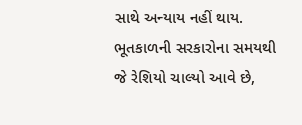સાથે અન્યાય નહીં થાય. ભૂતકાળની સરકારોના સમયથી જે રેશિયો ચાલ્યો આવે છે,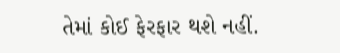તેમાં કોઈ ફેરફાર થશે નહીં.